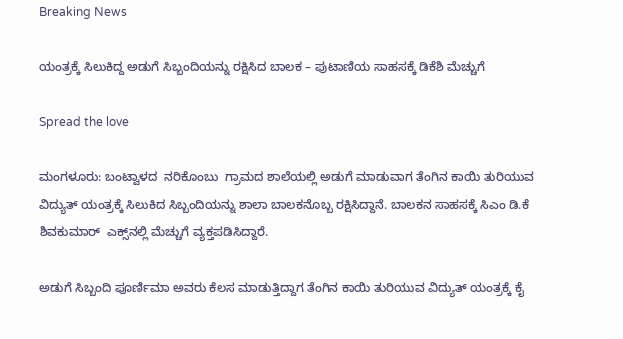Breaking News

ಯಂತ್ರಕ್ಕೆ ಸಿಲುಕಿದ್ದ ಅಡುಗೆ ಸಿಬ್ಬಂದಿಯನ್ನು ರಕ್ಷಿಸಿದ ಬಾಲಕ – ಪುಟಾಣಿಯ ಸಾಹಸಕ್ಕೆ ಡಿಕೆಶಿ ಮೆಚ್ಚುಗೆ

Spread the love

ಮಂಗಳೂರು: ಬಂಟ್ವಾಳದ  ನರಿಕೊಂಬು  ಗ್ರಾಮದ ಶಾಲೆಯಲ್ಲಿ ಅಡುಗೆ ಮಾಡುವಾಗ ತೆಂಗಿನ ಕಾಯಿ ತುರಿಯುವ ವಿದ್ಯುತ್ ಯಂತ್ರಕ್ಕೆ ಸಿಲುಕಿದ ಸಿಬ್ಬಂದಿಯನ್ನು ಶಾಲಾ ಬಾಲಕನೊಬ್ಬ ರಕ್ಷಿಸಿದ್ದಾನೆ. ಬಾಲಕನ ಸಾಹಸಕ್ಕೆ ಸಿಎಂ ಡಿ.ಕೆ ಶಿವಕುಮಾರ್‌  ಎಕ್ಸ್‌ನಲ್ಲಿ ಮೆಚ್ಚುಗೆ ವ್ಯಕ್ತಪಡಿಸಿದ್ದಾರೆ.

ಅಡುಗೆ ಸಿಬ್ಬಂದಿ ಪೂರ್ಣಿಮಾ ಅವರು ಕೆಲಸ ಮಾಡುತ್ತಿದ್ದಾಗ ತೆಂಗಿನ ಕಾಯಿ ತುರಿಯುವ ವಿದ್ಯುತ್‌ ಯಂತ್ರಕ್ಕೆ ಕೈ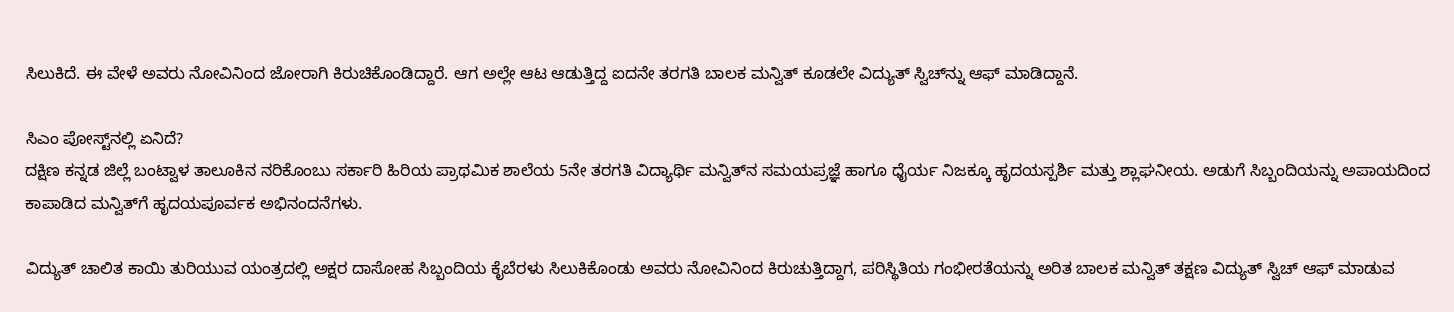ಸಿಲುಕಿದೆ. ಈ ವೇಳೆ ಅವರು ನೋವಿನಿಂದ ಜೋರಾಗಿ ಕಿರುಚಿಕೊಂಡಿದ್ದಾರೆ. ಆಗ ಅಲ್ಲೇ ಆಟ ಆಡುತ್ತಿದ್ದ ಐದನೇ ತರಗತಿ ಬಾಲಕ ಮನ್ವಿತ್ ಕೂಡಲೇ ವಿದ್ಯುತ್‌ ಸ್ವಿಚ್‌ನ್ನು ಆಫ್‌ ಮಾಡಿದ್ದಾನೆ.

ಸಿಎಂ ಪೋಸ್ಟ್‌ನಲ್ಲಿ ಏನಿದೆ?
ದಕ್ಷಿಣ ಕನ್ನಡ ಜಿಲ್ಲೆ ಬಂಟ್ವಾಳ ತಾಲೂಕಿನ ನರಿಕೊಂಬು ಸರ್ಕಾರಿ ಹಿರಿಯ ಪ್ರಾಥಮಿಕ ಶಾಲೆಯ 5ನೇ ತರಗತಿ ವಿದ್ಯಾರ್ಥಿ ಮನ್ವಿತ್‌ನ ಸಮಯಪ್ರಜ್ಞೆ ಹಾಗೂ ಧೈರ್ಯ ನಿಜಕ್ಕೂ ಹೃದಯಸ್ಪರ್ಶಿ ಮತ್ತು ಶ್ಲಾಘನೀಯ. ಅಡುಗೆ ಸಿಬ್ಬಂದಿಯನ್ನು ಅಪಾಯದಿಂದ ಕಾಪಾಡಿದ ಮನ್ವಿತ್‌ಗೆ ಹೃದಯಪೂರ್ವಕ ಅಭಿನಂದನೆಗಳು.

ವಿದ್ಯುತ್‌ ಚಾಲಿತ ಕಾಯಿ ತುರಿಯುವ ಯಂತ್ರದಲ್ಲಿ ಅಕ್ಷರ ದಾಸೋಹ ಸಿಬ್ಬಂದಿಯ ಕೈಬೆರಳು ಸಿಲುಕಿಕೊಂಡು ಅವರು ನೋವಿನಿಂದ ಕಿರುಚುತ್ತಿದ್ದಾಗ, ಪರಿಸ್ಥಿತಿಯ ಗಂಭೀರತೆಯನ್ನು ಅರಿತ ಬಾಲಕ ಮನ್ವಿತ್‌ ತಕ್ಷಣ ವಿದ್ಯುತ್‌ ಸ್ವಿಚ್‌ ಆಫ್‌ ಮಾಡುವ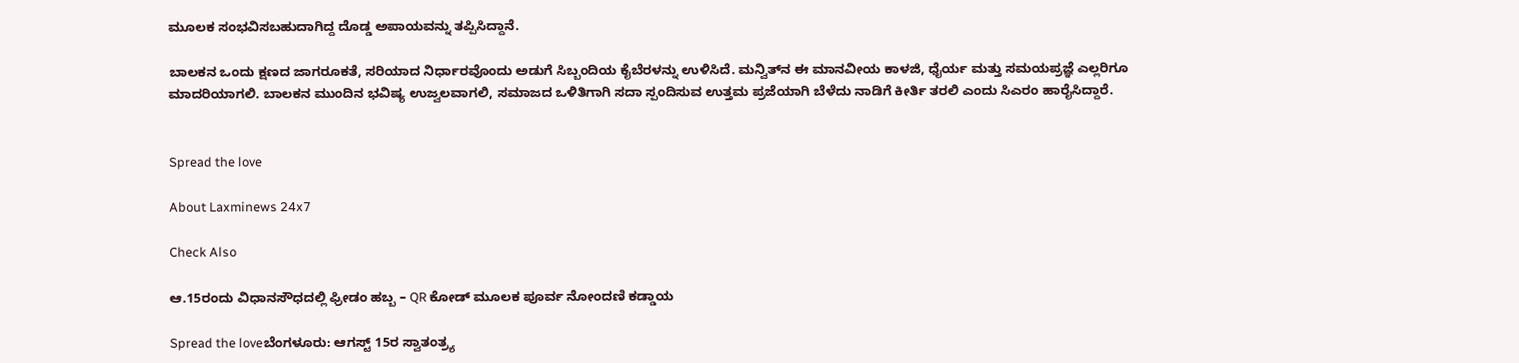ಮೂಲಕ ಸಂಭವಿಸಬಹುದಾಗಿದ್ದ ದೊಡ್ಡ ಅಪಾಯವನ್ನು ತಪ್ಪಿಸಿದ್ದಾನೆ.

ಬಾಲಕನ ಒಂದು ಕ್ಷಣದ ಜಾಗರೂಕತೆ, ಸರಿಯಾದ ನಿರ್ಧಾರವೊಂದು ಅಡುಗೆ ಸಿಬ್ಬಂದಿಯ ಕೈಬೆರಳನ್ನು ಉಳಿಸಿದೆ. ಮನ್ವಿತ್‌ನ ಈ ಮಾನವೀಯ ಕಾಳಜಿ, ಧೈರ್ಯ ಮತ್ತು ಸಮಯಪ್ರಜ್ಞೆ ಎಲ್ಲರಿಗೂ ಮಾದರಿಯಾಗಲಿ. ಬಾಲಕನ ಮುಂದಿನ ಭವಿಷ್ಯ ಉಜ್ವಲವಾಗಲಿ, ಸಮಾಜದ ಒಳಿತಿಗಾಗಿ ಸದಾ ಸ್ಪಂದಿಸುವ ಉತ್ತಮ ಪ್ರಜೆಯಾಗಿ ಬೆಳೆದು ನಾಡಿಗೆ ಕೀರ್ತಿ ತರಲಿ ಎಂದು ಸಿಎರಂ ಹಾರೈಸಿದ್ದಾರೆ.


Spread the love

About Laxminews 24x7

Check Also

ಆ.15ರಂದು ವಿಧಾನಸೌಧದಲ್ಲಿ ಫ್ರೀಡಂ ಹಬ್ಬ – QR ಕೋಡ್ ಮೂಲಕ ಪೂರ್ವ ನೋಂದಣಿ ಕಡ್ಡಾಯ

Spread the loveಬೆಂಗಳೂರು: ಆಗಸ್ಟ್ 15ರ ಸ್ವಾತಂತ್ರ‍್ಯ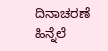ದಿನಾಚರಣೆ ಹಿನ್ನೆಲೆ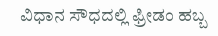ವಿಧಾನ ಸೌಧದಲ್ಲಿ ಫ್ರೀಡಂ ಹಬ್ಬ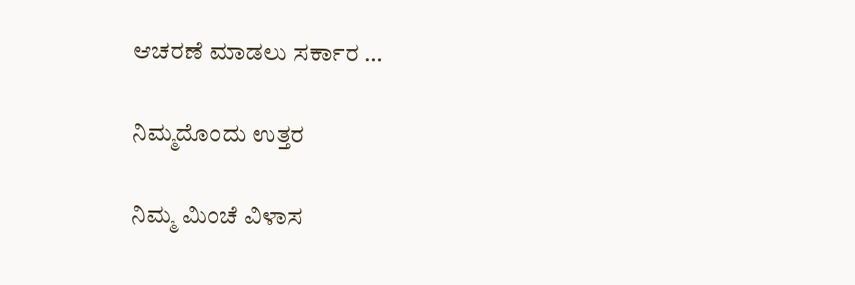ಆಚರಣೆ ಮಾಡಲು ಸರ್ಕಾರ …

ನಿಮ್ಮದೊಂದು ಉತ್ತರ

ನಿಮ್ಮ ಮಿಂಚೆ ವಿಳಾಸ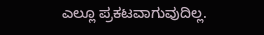ಎಲ್ಲೂ ಪ್ರಕಟವಾಗುವುದಿಲ್ಲ.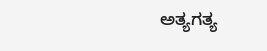ಅತ್ಯಗತ್ಯ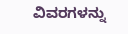ವಿವರಗಳನ್ನು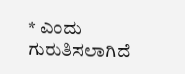* ಎಂದು ಗುರುತಿಸಲಾಗಿದೆ